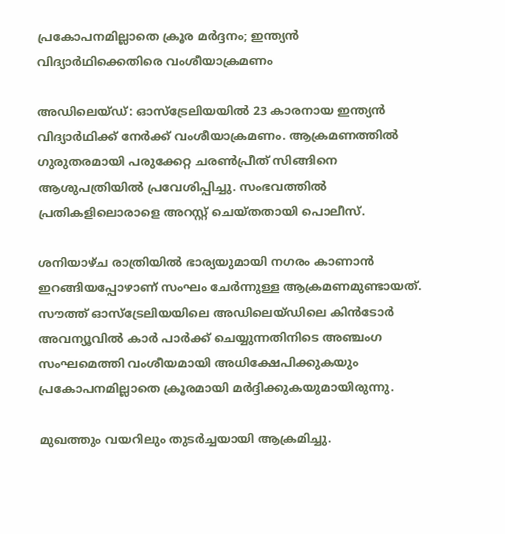പ്രകോപനമില്ലാതെ ക്രൂര മർദ്ദനം; ഇന്ത്യൻ വിദ്യാർഥിക്കെതിരെ വംശീയാക്രമണം

അഡിലെയ്ഡ്: ഓസ്ട്രേലിയയിൽ 23 കാരനായ ഇന്ത്യൻ വിദ്യാർഥിക്ക് നേർക്ക് വംശീയാക്രമണം. ആക്രമണത്തിൽ ഗുരുതരമായി പരുക്കേറ്റ ചരൺപ്രീത് സിങ്ങിനെ ആശുപത്രിയിൽ പ്രവേശിപ്പിച്ചു. സംഭവത്തിൽ പ്രതികളിലൊരാളെ അറസ്റ്റ് ചെയ്തതായി പൊലീസ്.

ശനിയാഴ്ച രാത്രിയിൽ ഭാര്യയുമായി നഗരം കാണാൻ ഇറങ്ങിയപ്പോഴാണ് സംഘം ചേർന്നുള്ള ആക്രമണമുണ്ടായത്. സൗത്ത് ഓസ്ട്രേലിയയിലെ അഡിലെയ്ഡിലെ കിൻടോർ അവന്യൂവിൽ കാർ പാർക്ക് ചെയ്യുന്നതിനിടെ അഞ്ചംഗ സംഘമെത്തി വംശീയമായി അധിക്ഷേപിക്കുകയും പ്രകോപനമില്ലാതെ ക്രൂരമായി മർ‌ദ്ദിക്കുകയുമായിരുന്നു.

മുഖത്തും വയറിലും തുടർച്ചയായി ആക്രമിച്ചു.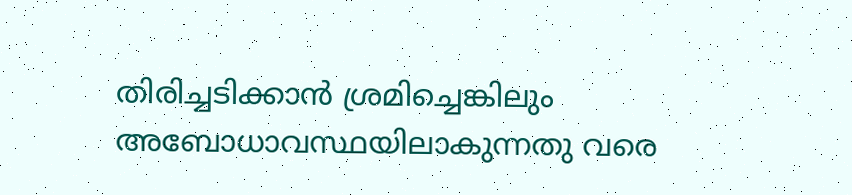തിരിച്ചടിക്കാൻ ശ്രമിച്ചെങ്കിലും അബോധാവസ്ഥയിലാകുന്നതു വരെ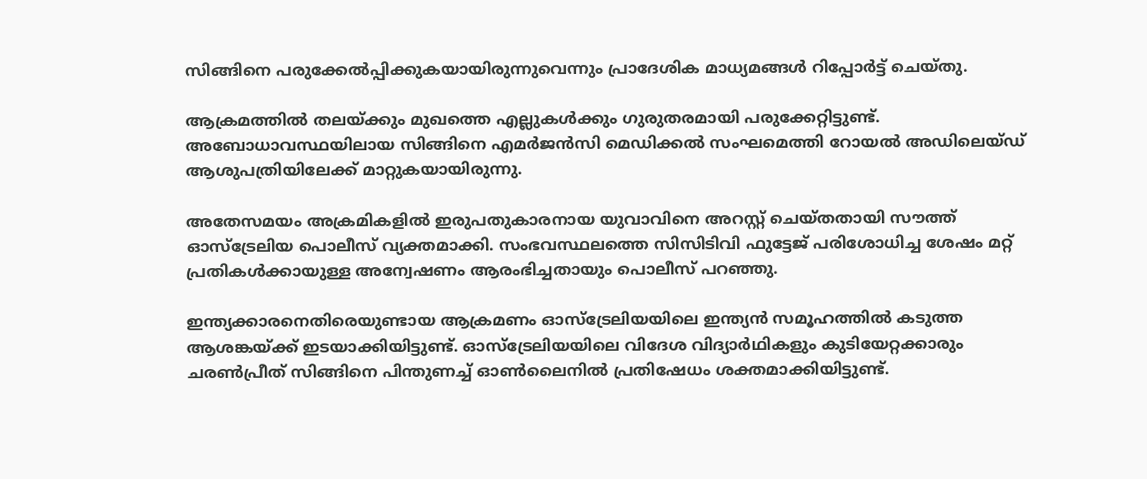സിങ്ങിനെ പരുക്കേൽപ്പിക്കുകയായിരുന്നുവെന്നും പ്രാദേശിക മാധ്യമങ്ങൾ റിപ്പോർട്ട് ചെയ്തു.

ആക്രമത്തിൽ തലയ്ക്കും മുഖത്തെ എല്ലുകൾക്കും ഗുരുതരമായി പരുക്കേറ്റിട്ടുണ്ട്. അബോധാവസ്ഥയിലായ സിങ്ങിനെ എമർജൻസി മെഡിക്കൽ സംഘമെത്തി റോയൽ അഡിലെയ്ഡ് ആശുപത്രിയിലേക്ക് മാറ്റുകയായിരുന്നു.

അതേസമയം അക്രമികളിൽ ഇരുപതുകാരനായ യുവാവിനെ അറസ്റ്റ് ചെയ്തതായി സൗത്ത് ഓസ്ട്രേലിയ പൊലീസ് വ്യക്തമാക്കി. സംഭവസ്ഥലത്തെ സിസിടിവി ഫുട്ടേജ് പരിശോധിച്ച ശേഷം മറ്റ് പ്രതികൾക്കായുള്ള അന്വേഷണം ആരംഭിച്ചതായും പൊലീസ് പറഞ്ഞു.

ഇന്ത്യക്കാരനെതിരെയുണ്ടായ ആക്രമണം ഓസ്ട്രേലിയയിലെ ഇന്ത്യൻ സമൂഹത്തിൽ കടുത്ത ആശങ്കയ്ക്ക് ഇടയാക്കിയിട്ടുണ്ട്. ഓസ്ട്രേലിയയിലെ വിദേശ വിദ്യാർഥികളും കുടിയേറ്റക്കാരും ചരൺപ്രീത് സിങ്ങിനെ പിന്തുണച്ച് ഓൺലൈനിൽ പ്രതിഷേധം ശക്തമാക്കിയിട്ടുണ്ട്.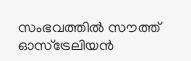സംഭവത്തിൽ സൗത്ത് ഓസ്ട്രേലിയൻ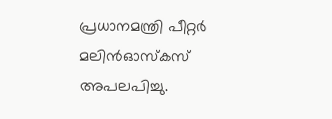പ്രധാനമന്ത്രി പീറ്റർ മലിൻഓസ്കസ് അപലപിച്ചു.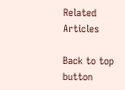Related Articles

Back to top button